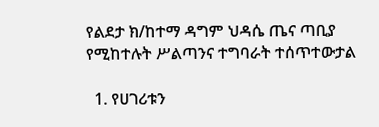የልደታ ክ/ከተማ ዳግም ህዳሴ ጤና ጣቢያ የሚከተሉት ሥልጣንና ተግባራት ተሰጥተውታል

  1. የሀገሪቱን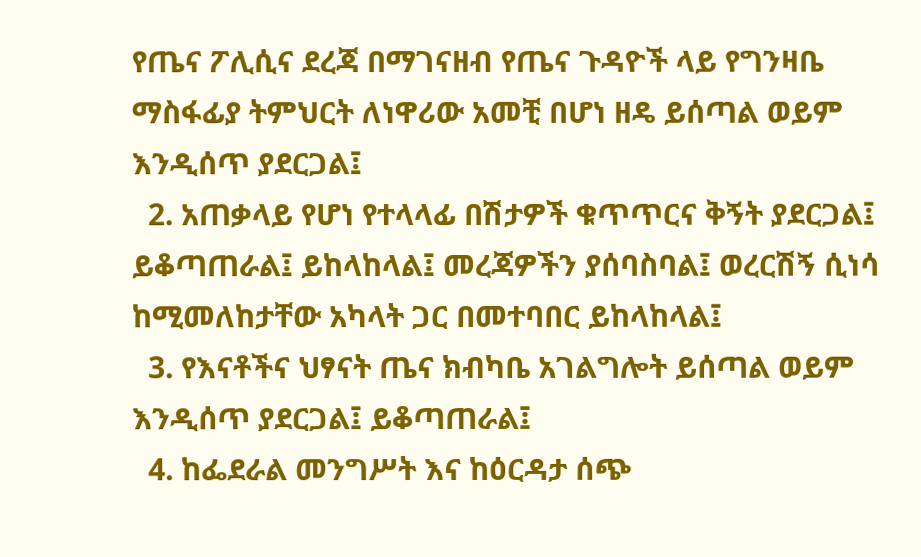የጤና ፖሊሲና ደረጃ በማገናዘብ የጤና ጉዳዮች ላይ የግንዛቤ ማስፋፊያ ትምህርት ለነዋሪው አመቺ በሆነ ዘዴ ይሰጣል ወይም እንዲሰጥ ያደርጋል፤
  2. አጠቃላይ የሆነ የተላላፊ በሽታዎች ቁጥጥርና ቅኝት ያደርጋል፤ ይቆጣጠራል፤ ይከላከላል፤ መረጃዎችን ያሰባስባል፤ ወረርሽኝ ሲነሳ ከሚመለከታቸው አካላት ጋር በመተባበር ይከላከላል፤
  3. የእናቶችና ህፃናት ጤና ክብካቤ አገልግሎት ይሰጣል ወይም እንዲሰጥ ያደርጋል፤ ይቆጣጠራል፤
  4. ከፌደራል መንግሥት እና ከዕርዳታ ሰጭ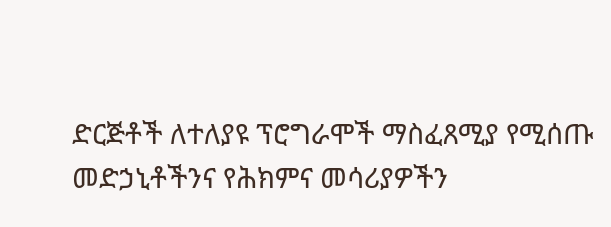ድርጅቶች ለተለያዩ ፕሮግራሞች ማስፈጸሚያ የሚሰጡ መድኃኒቶችንና የሕክምና መሳሪያዎችን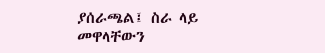ያሰራጫል፤ ስራ ላይ መዋላቸውን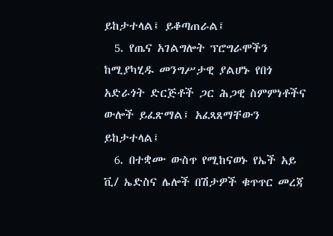ይከታተላል፤ ይቆጣጠራል፤
  5. የጤና አገልግሎት ፕሮግራሞችን ከሚያካሂዱ መንግሥታዊ ያልሆኑ የበጎ አድራጎት ድርጅቶች ጋር ሕጋዊ ስምምነቶችና ውሎች ይፈጽማል፤ አፈጻጸማቸውን ይከታተላል፤
  6. በተቋሙ ውስጥ የሚከናወኑ የኤች አይ ቪ/ ኤድስና ሌሎች በሽታዎች ቁጥጥር መረጃ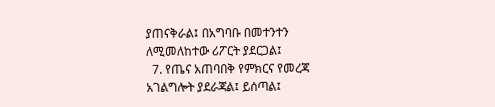ያጠናቅራል፤ በአግባቡ በመተንተን ለሚመለከተው ሪፖርት ያደርጋል፤
  7. የጤና አጠባበቅ የምክርና የመረጃ አገልግሎት ያደራጃል፤ ይሰጣል፤